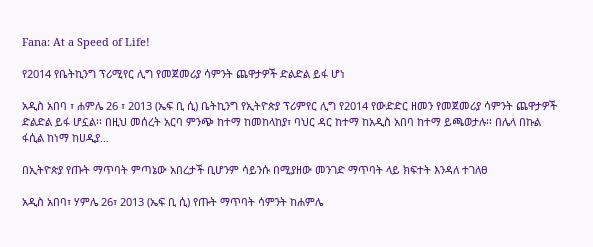Fana: At a Speed of Life!

የ2014 የቤትኪንግ ፕሪሚየር ሊግ የመጀመሪያ ሳምንት ጨዋታዎች ድልድል ይፋ ሆነ

አዲስ አበባ ፣ ሐምሌ 26 ፣ 2013 (ኤፍ ቢ ሲ) ቤትኪንግ የኢትዮጵያ ፕሪምየር ሊግ የ2014 የውድድር ዘመን የመጀመሪያ ሳምንት ጨዋታዎች ድልድል ይፋ ሆኗል፡፡ በዚህ መሰረት አርባ ምንጭ ከተማ ከመከላከያ፣ ባህር ዳር ከተማ ከአዲስ አበባ ከተማ ይጫወታሉ፡፡ በሌላ በኩል ፋሲል ከነማ ከሀዲያ…

በኢትዮጵያ የጡት ማጥባት ምጣኔው አበረታች ቢሆንም ሳይንሱ በሚያዘው መንገድ ማጥባት ላይ ክፍተት እንዳለ ተገለፀ

አዲስ አበባ፣ ሃምሌ 26፣ 2013 (ኤፍ ቢ ሲ) የጡት ማጥባት ሳምንት ከሐምሌ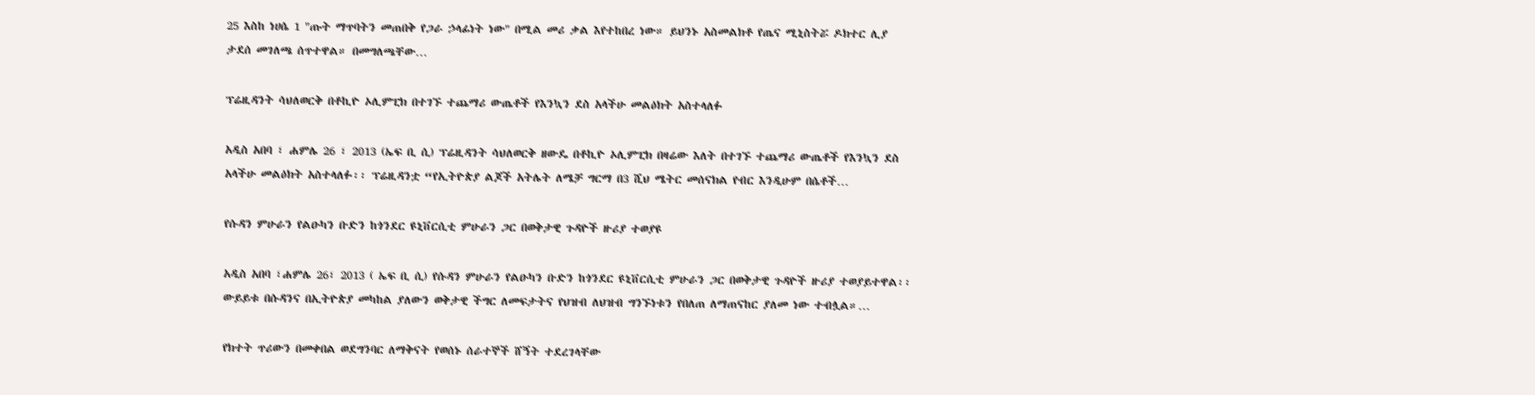25 እስከ ነሀሴ 1 "ጡት ማጥባትን መጠበቅ የጋራ ኃላፊነት ነው" በሚል መሪ ቃል እየተከበረ ነው። ይህንኑ አስመልክቶ የጤና ሚኒስትሯ ዶክተር ሊያ ታደሰ መገለጫ ሰጥተዋል። በመግለጫቸው…

ፕሬዚዳንት ሳህለወርቅ በቶኪዮ ኦሊምፒክ በተገኙ ተጨማሪ ውጤቶች የእንኳን ደስ አላችሁ መልዕክት አስተላለፉ

አዲስ አበባ ፣ ሐምሌ 26 ፣ 2013 (ኤፍ ቢ ሲ) ፕሬዚዳንት ሳህለወርቅ ዘውዴ በቶኪዮ ኦሊምፒክ በዛሬው እለት በተገኙ ተጨማሪ ውጤቶች የእንኳን ደስ አላችሁ መልዕክት አስተላለፉ፡፡ ፕሬዚዳንቷ “የኢትዮጵያ ልጆች አትሌት ለሜቻ ግርማ በ3 ሺህ ሜትር መሰናክል የብር እንዲሁም በሴቶች…

የሱዳን ምሁራን የልዑካን ቡድን ከጎንደር ዩኒቨርሲቲ ምሁራን ጋር በወቅታዊ ጉዳዮች ዙሪያ ተወያዩ

አዲስ አበባ ፣ሐምሌ 26፣ 2013 ( ኤፍ ቢ ሲ) የሱዳን ምሁራን የልዑካን ቡድን ከጎንደር ዩኒቨርሲቲ ምሁራን ጋር በወቅታዊ ጉዳዮች ዙሪያ ተወያይተዋል፡፡ ውይይቱ በሱዳንና በኢትዮጵያ መካከል ያለውን ወቅታዊ ችግር ለመፍታትና የህዝብ ለህዝብ ግንኙነቱን የበለጠ ለማጠናከር ያለመ ነው ተብሏል።…

የክተት ጥሪውን በመቀበል ወደግንባር ለማቅናት የወሰኑ ሰራተኞች ሸኝት ተደረገላቸው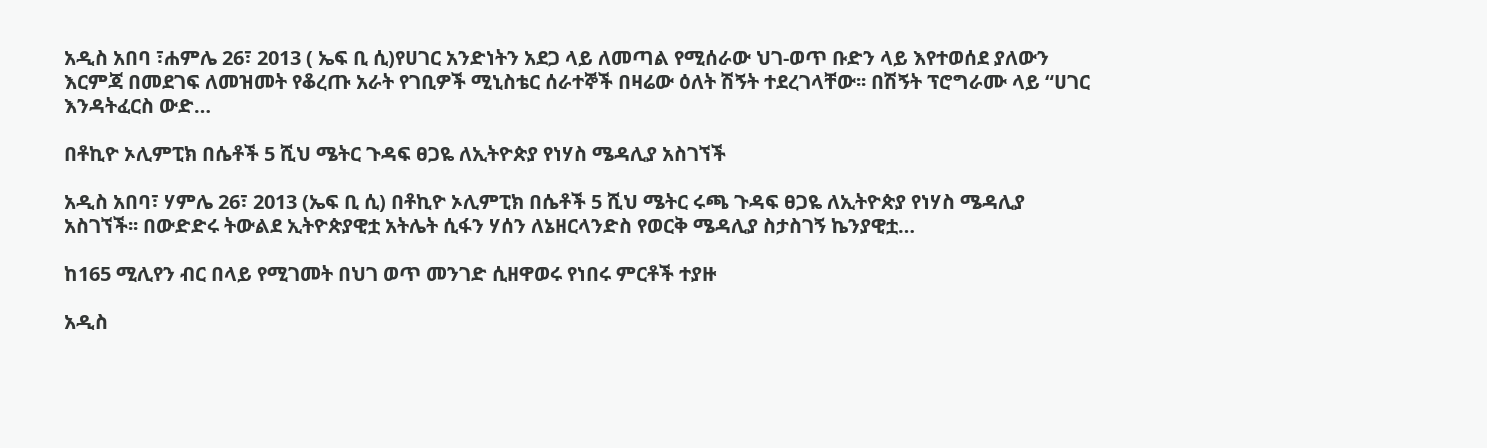አዲስ አበባ ፣ሐምሌ 26፣ 2013 ( ኤፍ ቢ ሲ)የሀገር አንድነትን አደጋ ላይ ለመጣል የሚሰራው ህገ-ወጥ ቡድን ላይ እየተወሰደ ያለውን እርምጃ በመደገፍ ለመዝመት የቆረጡ አራት የገቢዎች ሚኒስቴር ሰራተኞች በዛሬው ዕለት ሽኝት ተደረገላቸው፡፡ በሽኝት ፕሮግራሙ ላይ “ሀገር እንዳትፈርስ ውድ…

በቶኪዮ ኦሊምፒክ በሴቶች 5 ሺህ ሜትር ጉዳፍ ፀጋዬ ለኢትዮጵያ የነሃስ ሜዳሊያ አስገኘች

አዲስ አበባ፣ ሃምሌ 26፣ 2013 (ኤፍ ቢ ሲ) በቶኪዮ ኦሊምፒክ በሴቶች 5 ሺህ ሜትር ሩጫ ጉዳፍ ፀጋዬ ለኢትዮጵያ የነሃስ ሜዳሊያ አስገኘች፡፡ በውድድሩ ትውልደ ኢትዮጵያዊቷ አትሌት ሲፋን ሃሰን ለኔዘርላንድስ የወርቅ ሜዳሊያ ስታስገኝ ኬንያዊቷ…

ከ165 ሚሊየን ብር በላይ የሚገመት በህገ ወጥ መንገድ ሲዘዋወሩ የነበሩ ምርቶች ተያዙ

አዲስ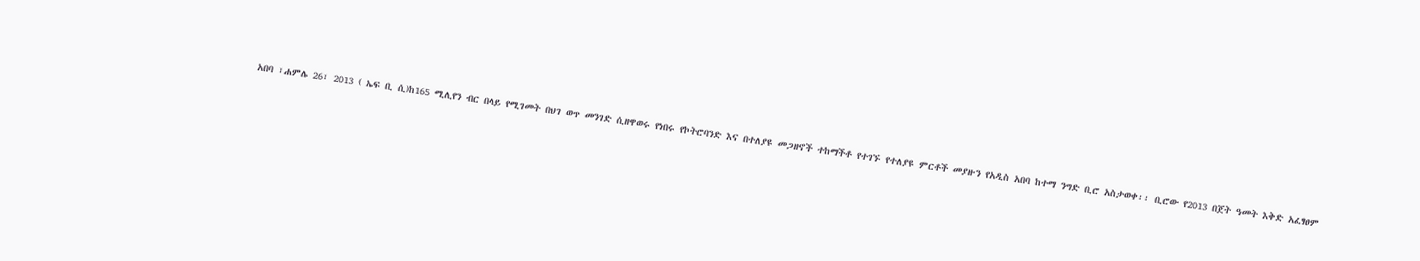አበባ ፣ሐምሌ 26፣ 2013 ( ኤፍ ቢ ሲ)ከ165 ሚሊየን ብር በላይ የሚገመት በህገ ወጥ መንገድ ሲዘዋወሩ የነበሩ የኮትሮባንድ እና በተለያዩ መጋዘኖች ተከማችቶ የተገኙ የተለያዩ ምርቶች መያዙን የአዲስ አበባ ከተማ ንግድ ቢሮ አስታወቀ፡፡ ቢሮው የ2013 በጀት ዓመት እቅድ አፈፃፀም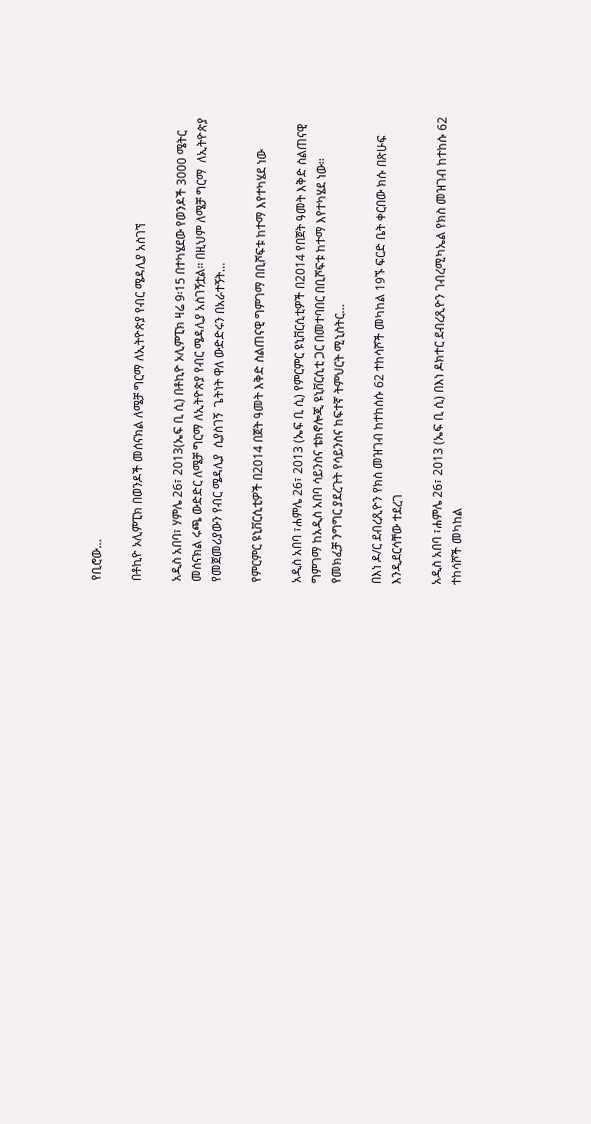የቢሮው…

በቶኪዮ ኦሊምፒክ በወንዶች መሰናክል ለሜቻ ግርማ ለኢትዮጵያ የብር ሜዳሊያ አስገኘ

አዲስ አበባ፣ ሃምሌ 26፣ 2013(ኤፍ ቢ ሲ) በቶኪዮ ኦሊምፒክ ዛሬ 9፡15 በተካሄደው የወንዶች 3000 ሜትር መሰናክል ሩጫ ውድድር ለሜቻ ግርማ ለኢትዮጵያ የብር ሜዳሊያ አስገኝቷል፡፡ በዚህም ለሜቻ ግርማ  ለኢትዮጵያ የመጀመሪያውን የብር ሜዳሊያ  ሲያስገኝ  ጌትነት ዋለ ውድድሩን በአራተኝት…

የምርምር ዩኒቨርሲቲዎች በ2014 በጀት ዓመት እቅድ ስልጠናዊ ግምገማ በቢሾፍቱ ከተማ እየተካሄደ ነው

አዲስ አበባ ፣ሐምሌ 26፣ 2013 (ኤፍ ቢ ሲ) የምርምር ዩኒቨርሲቲዎች በ2014 የበጀት ዓመት እቅድ ስልጠናዊ ግምገማ ከአዲስ አበባ ሳይንስና ቴክኖሎጂ ዩኒቨርሲቲ ጋር በመተባበር በቢሾፍቱ ከተማ እየተካሄደ ነው፡፡   የመክፈቻ ንግግር ያደረጉት የሳይንስና ከፍተኛ ትምህርት ሚኒስትር…

በእነ ዶ/ር ደብረጺዮን የክስ መዝገብ ከተከሰሱ 62 ተከሳሾች መካከል 19ኙ ፍርድ ቤት ቀርበው ክሱ በጽሁፍ እንዲደርሳቸው ተደረገ

አዲስ አበባ ፣ሐምሌ 26፣ 2013 (ኤፍ ቢ ሲ) በእነ ዶክተር ደብረጺዮን ገብረሚካኤል የክስ መዝገብ ከተከሱ 62 ተከሳሾች መካከል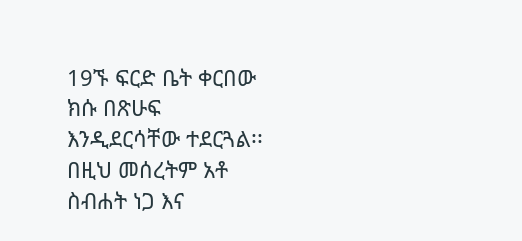19ኙ ፍርድ ቤት ቀርበው ክሱ በጽሁፍ እንዲደርሳቸው ተደርጓል፡፡   በዚህ መሰረትም አቶ ስብሐት ነጋ እና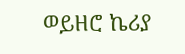ወይዘሮ ኬሪያ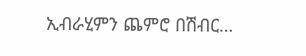ኢብራሂምን ጨምሮ በሽብር…